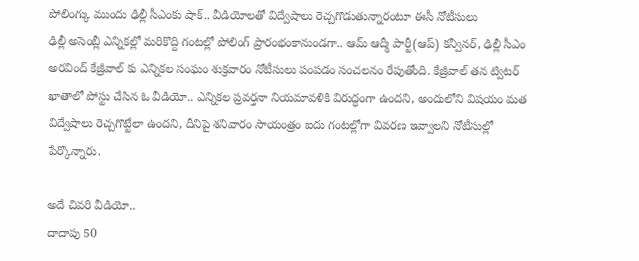పోలింగ్కు ముందు ఢిల్లీ సీఎంకు షాక్.. వీడియోలతో విద్వేషాలు రెచ్చగొడుతున్నారంటూ ఈసీ నోటీసులు
ఢిల్లీ అసెంబ్లీ ఎన్నికల్లో మరికొద్ది గంటల్లో పోలింగ్ ప్రారంభంకానుండగా.. ఆమ్ ఆద్మీ పార్టీ(ఆప్) కన్వీనర్, ఢిల్లీ సీఎం అరవింద్ కేజ్రీవాల్ కు ఎన్నికల సంఘం శుక్రవారం నోటీసులు పంపడం సంచలనం రేపుతోంది. కేజ్రీవాల్ తన ట్విటర్ ఖాతాలో పోస్టు చేసిన ఓ వీడియో.. ఎన్నికల ప్రవర్తనా నియమావళికి విరుద్ధంగా ఉందని, అందులోని విషయం మత విద్వేషాలు రెచ్చగొట్టేలా ఉందని, దీనిపై శనివారం సాయంత్రం ఐదు గంటల్లోగా వివరణ ఇవ్వాలని నోటీసుల్లో పేర్కొన్నారు.

అదే చివరి వీడియో..
దాదాపు 50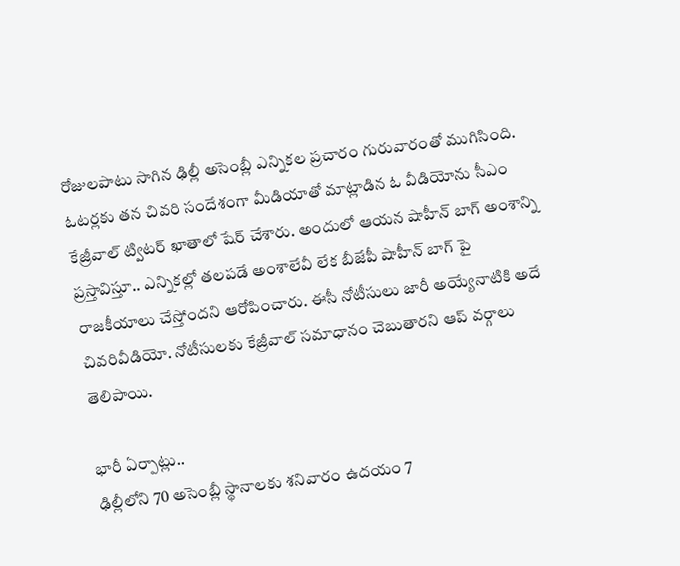రోజులపాటు సాగిన ఢిల్లీ అసెంబ్లీ ఎన్నికల ప్రచారం గురువారంతో ముగిసింది. ఓటర్లకు తన చివరి సందేశంగా మీడియాతో మాట్లాడిన ఓ వీడియోను సీఎం కేజ్రీవాల్ ట్విటర్ ఖాతాలో షేర్ చేశారు. అందులో ఆయన షాహీన్ బాగ్ అంశాన్ని ప్రస్తావిస్తూ.. ఎన్నికల్లో తలపడే అంశాలేవీ లేక బీజేపీ షాహీన్ బాగ్ పై రాజకీయాలు చేస్తోందని ఆరోపించారు. ఈసీ నోటీసులు జారీ అయ్యేనాటికి అదే చివరివీడియో. నోటీసులకు కేజ్రీవాల్ సమాధానం చెబుతారని ఆప్ వర్గాలు తెలిపాయి.

భారీ ఏర్పాట్లు..
ఢిల్లీలోని 70 అసెంబ్లీ స్థానాలకు శనివారం ఉదయం 7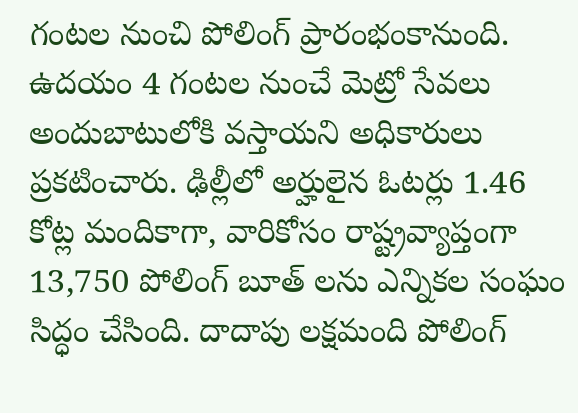గంటల నుంచి పోలింగ్ ప్రారంభంకానుంది. ఉదయం 4 గంటల నుంచే మెట్రో సేవలు అందుబాటులోకి వస్తాయని అధికారులు ప్రకటించారు. ఢిల్లీలో అర్హులైన ఓటర్లు 1.46 కోట్ల మందికాగా, వారికోసం రాష్ట్రవ్యాప్తంగా 13,750 పోలింగ్ బూత్ లను ఎన్నికల సంఘం సిద్ధం చేసింది. దాదాపు లక్షమంది పోలింగ్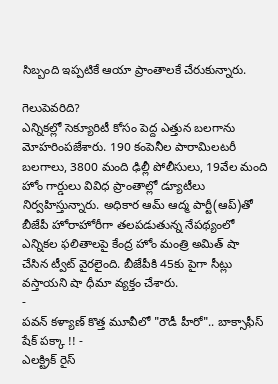సిబ్బంది ఇప్పటికే ఆయా ప్రాంతాలకే చేరుకున్నారు.

గెలుపెవరిది?
ఎన్నికల్లో సెక్యూరిటీ కోసం పెద్ద ఎత్తున బలగాను మోహరింపజేశారు. 190 కంపెనీల పారామిలటరీ బలగాలు, 3800 మంది ఢిల్లీ పోలీసులు, 19వేల మంది హోం గార్డులు వివిధ ప్రాంతాల్లో డ్యూటీలు నిర్వహిస్తున్నారు. అధికార ఆమ్ ఆద్మ పార్టీ(ఆప్)తో బీజేపీ హోరాహోరీగా తలపడుతున్న నేపథ్యంలో ఎన్నికల ఫలితాలపై కేంద్ర హోం మంత్రి అమిత్ షా చేసిన ట్వీట్ వైరలైంది. బీజేపీకి 45కు పైగా సీట్లు వస్తాయని షా ధీమా వ్యక్తం చేశారు.
-
పవన్ కళ్యాణ్ కొత్త మూవీలో "రౌడీ హీరో".. బాక్సాఫీస్ షేక్ పక్కా !! -
ఎలక్ట్రిక్ రైస్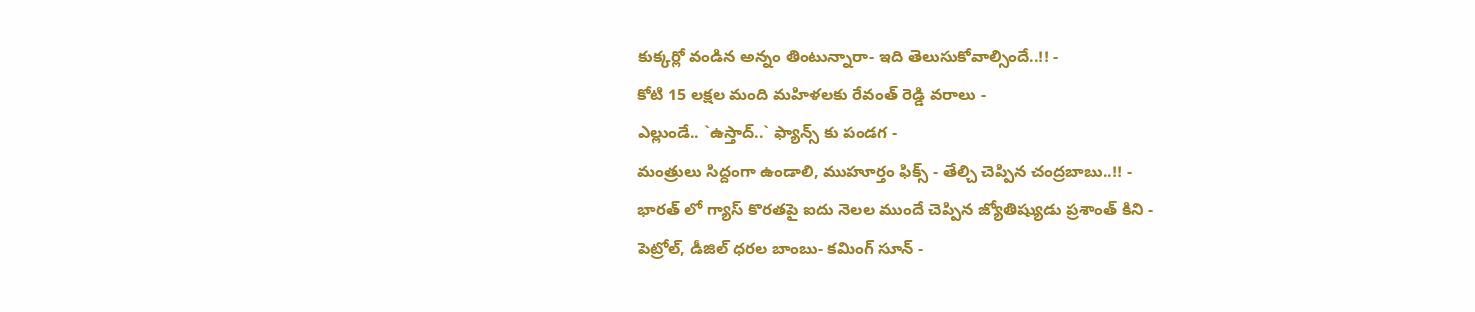కుక్కర్లో వండిన అన్నం తింటున్నారా- ఇది తెలుసుకోవాల్సిందే..!! -
కోటి 15 లక్షల మంది మహిళలకు రేవంత్ రెడ్డి వరాలు -
ఎల్లుండే.. `ఉస్తాద్..` ఫ్యాన్స్ కు పండగ -
మంత్రులు సిద్దంగా ఉండాలి, ముహూర్తం ఫిక్స్ - తేల్చి చెప్పిన చంద్రబాబు..!! -
భారత్ లో గ్యాస్ కొరతపై ఐదు నెలల ముందే చెప్పిన జ్యోతిష్యుడు ప్రశాంత్ కిని -
పెట్రోల్, డీజిల్ ధరల బాంబు- కమింగ్ సూన్ -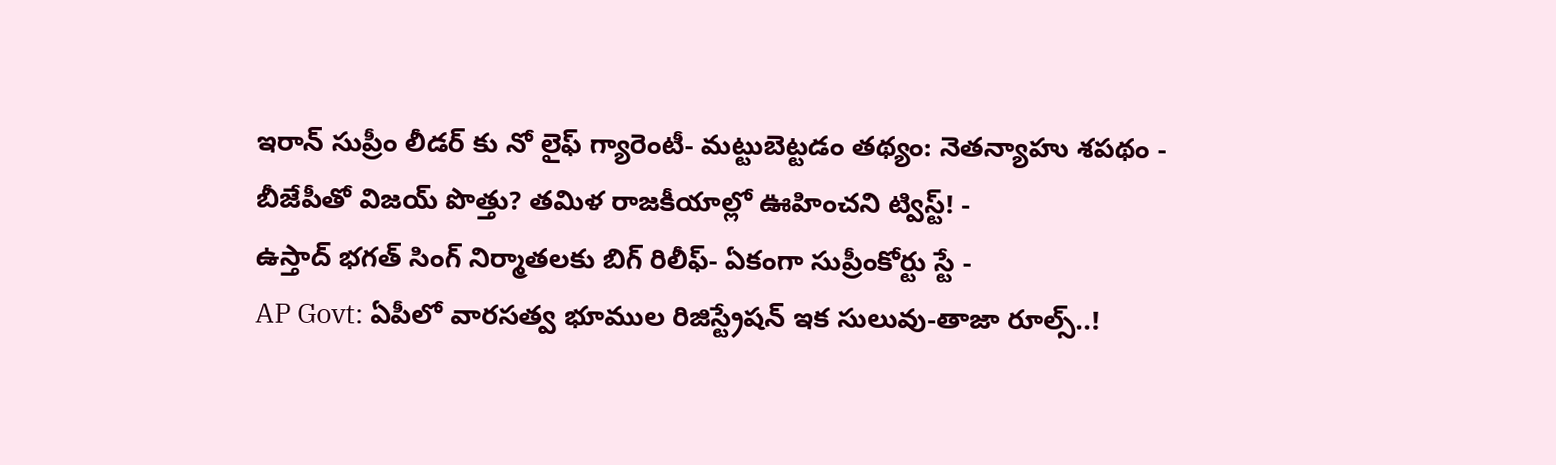ఇరాన్ సుప్రీం లీడర్ కు నో లైఫ్ గ్యారెంటీ- మట్టుబెట్టడం తథ్యం: నెతన్యాహు శపథం -
బీజేపీతో విజయ్ పొత్తు? తమిళ రాజకీయాల్లో ఊహించని ట్విస్ట్! -
ఉస్తాద్ భగత్ సింగ్ నిర్మాతలకు బిగ్ రిలీఫ్- ఏకంగా సుప్రీంకోర్టు స్టే -
AP Govt: ఏపీలో వారసత్వ భూముల రిజిస్ట్రేషన్ ఇక సులువు-తాజా రూల్స్..!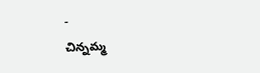-
చిన్నమ్మ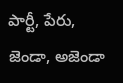పార్టీ, పేరు, జెండా, అజెండా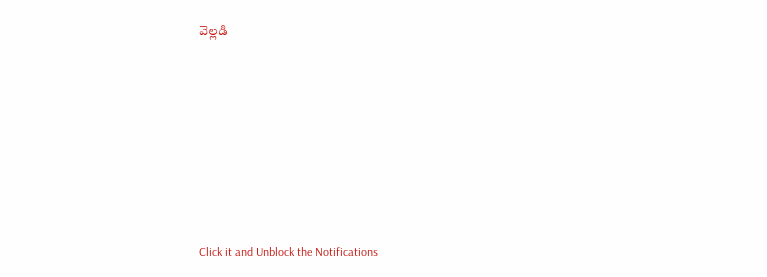వెల్లడి












Click it and Unblock the Notifications